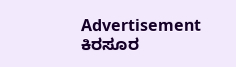Advertisement
ಕಿರಸೂರ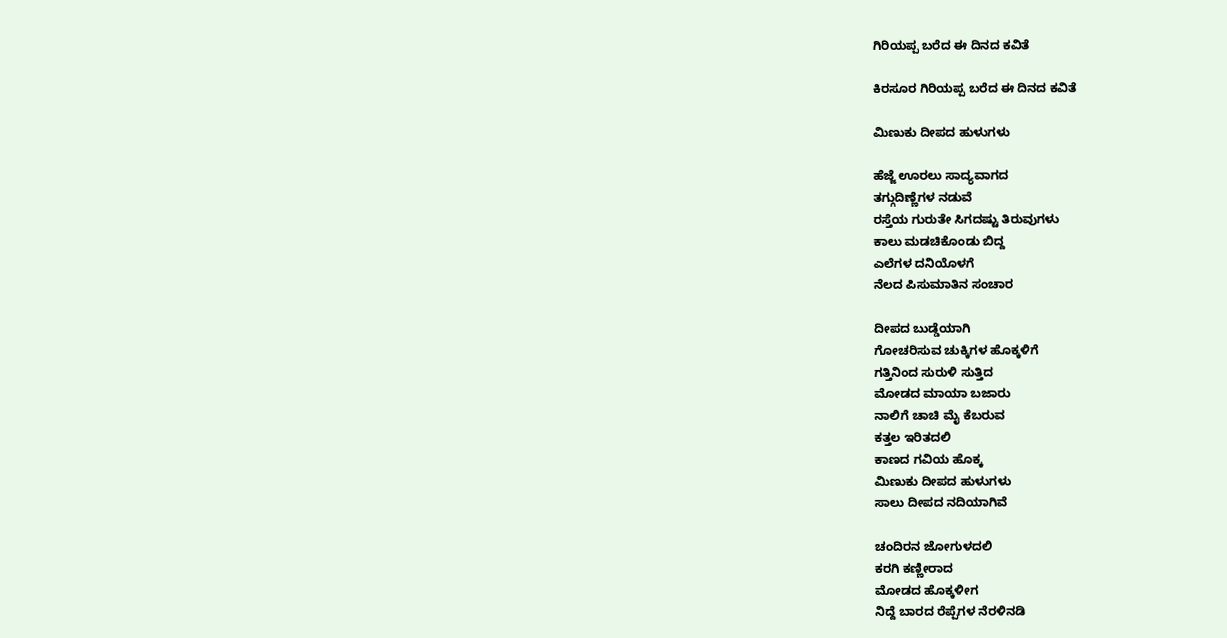ಗಿರಿಯಪ್ಪ ಬರೆದ ಈ ದಿನದ ಕವಿತೆ

ಕಿರಸೂರ ಗಿರಿಯಪ್ಪ ಬರೆದ ಈ ದಿನದ ಕವಿತೆ

ಮಿಣುಕು ದೀಪದ ಹುಳುಗಳು

ಹೆಜ್ಜೆ ಊರಲು ಸಾದ್ಯವಾಗದ
ತಗ್ಗುದಿಣ್ಣೆಗಳ ನಡುವೆ
ರಸ್ತೆಯ ಗುರುತೇ ಸಿಗದಷ್ಟು ತಿರುವುಗಳು
ಕಾಲು ಮಡಚಿಕೊಂಡು ಬಿದ್ದ
ಎಲೆಗಳ ದನಿಯೊಳಗೆ
ನೆಲದ ಪಿಸುಮಾತಿನ ಸಂಚಾರ

ದೀಪದ ಬುಡ್ಡೆಯಾಗಿ
ಗೋಚರಿಸುವ ಚುಕ್ಕಿಗಳ ಹೊಕ್ಕಳಿಗೆ
ಗತ್ತಿನಿಂದ ಸುರುಳಿ ಸುತ್ತಿದ
ಮೋಡದ ಮಾಯಾ ಬಜಾರು
ನಾಲಿಗೆ ಚಾಚಿ ಮೈ ಕೆಬರುವ
ಕತ್ತಲ ಇರಿತದಲಿ
ಕಾಣದ ಗವಿಯ ಹೊಕ್ಕ
ಮಿಣುಕು ದೀಪದ ಹುಳುಗಳು
ಸಾಲು ದೀಪದ ನದಿಯಾಗಿವೆ

ಚಂದಿರನ ಜೋಗುಳದಲಿ
ಕರಗಿ ಕಣ್ಣೀರಾದ
ಮೋಡದ ಹೊಕ್ಕಳೀಗ
ನಿದ್ದೆ ಬಾರದ ರೆಪ್ಪೆಗಳ ನೆರಳಿನಡಿ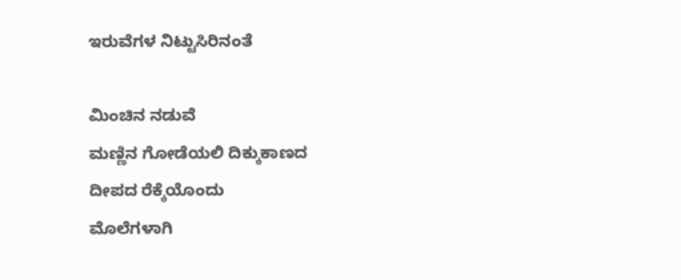ಇರುವೆಗಳ ನಿಟ್ಟುಸಿರಿನಂತೆ

ಮಿಂಚಿನ ನಡುವೆ
ಮಣ್ಣಿನ ಗೋಡೆಯಲಿ ದಿಕ್ಕುಕಾಣದ
ದೀಪದ ರೆಕ್ಕೆಯೊಂದು
ಮೊಲೆಗಳಾಗಿ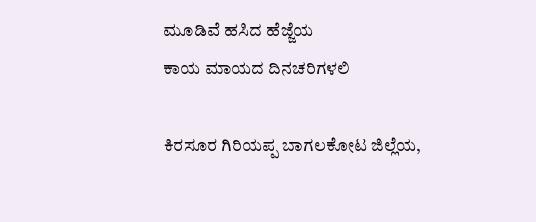ಮೂಡಿವೆ ಹಸಿದ ಹೆಜ್ಜೆಯ
ಕಾಯ ಮಾಯದ ದಿನಚರಿಗಳಲಿ

ಕಿರಸೂರ ಗಿರಿಯಪ್ಪ ಬಾಗಲಕೋಟ ಜಿಲ್ಲೆಯ,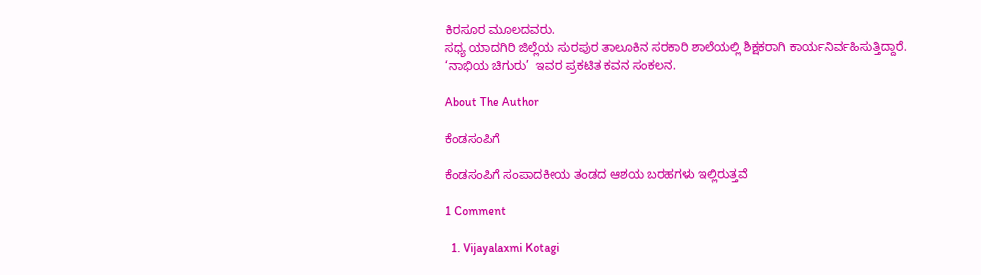ಕಿರಸೂರ ಮೂಲದವರು.
ಸಧ್ಯ ಯಾದಗಿರಿ ಜಿಲ್ಲೆಯ ಸುರಪುರ ತಾಲೂಕಿನ ಸರಕಾರಿ ಶಾಲೆಯಲ್ಲಿ ಶಿಕ್ಷಕರಾಗಿ ಕಾರ್ಯನಿರ್ವಹಿಸುತ್ತಿದ್ದಾರೆ.
‘ನಾಭಿಯ ಚಿಗುರು’  ಇವರ ಪ್ರಕಟಿತ ಕವನ ಸಂಕಲನ.

About The Author

ಕೆಂಡಸಂಪಿಗೆ

ಕೆಂಡಸಂಪಿಗೆ ಸಂಪಾದಕೀಯ ತಂಡದ ಆಶಯ ಬರಹಗಳು ಇಲ್ಲಿರುತ್ತವೆ

1 Comment

  1. Vijayalaxmi Kotagi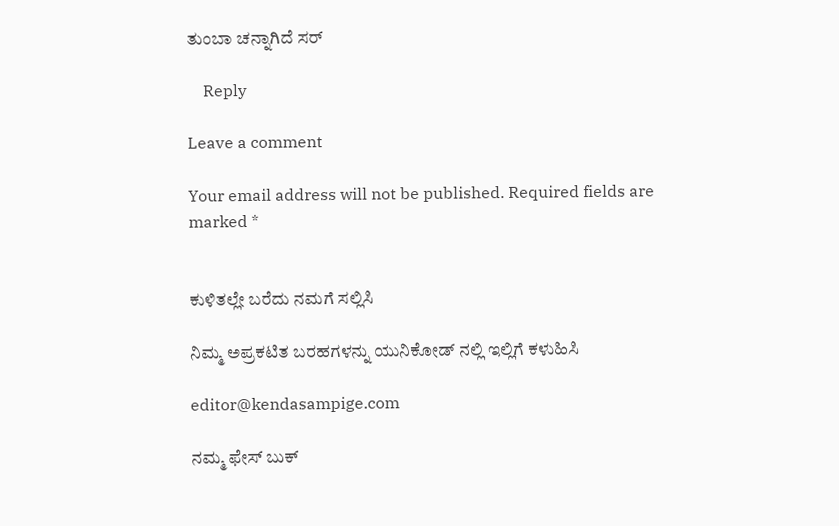ತುಂಬಾ ಚನ್ನಾಗಿದೆ ಸರ್

    Reply

Leave a comment

Your email address will not be published. Required fields are marked *


ಕುಳಿತಲ್ಲೇ ಬರೆದು ನಮಗೆ ಸಲ್ಲಿಸಿ

ನಿಮ್ಮ ಅಪ್ರಕಟಿತ ಬರಹಗಳನ್ನು ಯುನಿಕೋಡ್ ನಲ್ಲಿ ಇಲ್ಲಿಗೆ ಕಳುಹಿಸಿ

editor@kendasampige.com

ನಮ್ಮ ಫೇಸ್ ಬುಕ್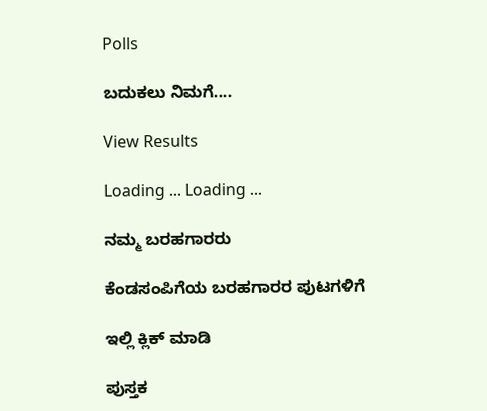Polls

ಬದುಕಲು ನಿಮಗೆ....

View Results

Loading ... Loading ...

ನಮ್ಮ ಬರಹಗಾರರು

ಕೆಂಡಸಂಪಿಗೆಯ ಬರಹಗಾರರ ಪುಟಗಳಿಗೆ

ಇಲ್ಲಿ ಕ್ಲಿಕ್ ಮಾಡಿ

ಪುಸ್ತಕ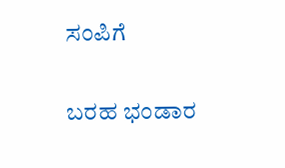ಸಂಪಿಗೆ

ಬರಹ ಭಂಡಾರ